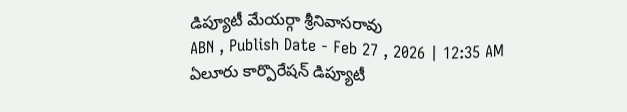డిప్యూటీ మేయర్గా శ్రీనివాసరావు
ABN , Publish Date - Feb 27 , 2026 | 12:35 AM
ఏలూరు కార్పొరేషన్ డిప్యూటీ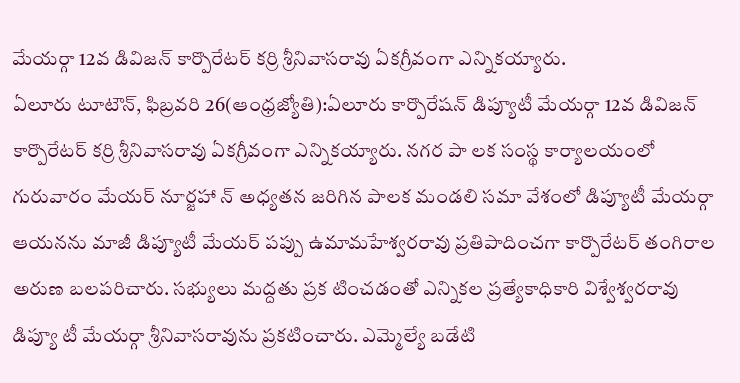మేయర్గా 12వ డివిజన్ కార్పొరేటర్ కర్రి శ్రీనివాసరావు ఏకగ్రీవంగా ఎన్నికయ్యారు.
ఏలూరు టూటౌన్, ఫిబ్రవరి 26(ఆంధ్రజ్యోతి):ఏలూరు కార్పొరేషన్ డిప్యూటీ మేయర్గా 12వ డివిజన్ కార్పొరేటర్ కర్రి శ్రీనివాసరావు ఏకగ్రీవంగా ఎన్నికయ్యారు. నగర పా లక సంస్థ కార్యాలయంలో గురువారం మేయర్ నూర్జహా న్ అధ్యతన జరిగిన పాలక మండలి సమా వేశంలో డిప్యూటీ మేయర్గా ఆయనను మాజీ డిప్యూటీ మేయర్ పప్పు ఉమామహేశ్వరరావు ప్రతిపాదించగా కార్పొరేటర్ తంగిరాల అరుణ బలపరిచారు. సభ్యులు మద్దతు ప్రక టించడంతో ఎన్నికల ప్రత్యేకాధికారి విశ్వేశ్వరరావు డిప్యూ టీ మేయర్గా శ్రీనివాసరావును ప్రకటించారు. ఎమ్మెల్యే బడేటి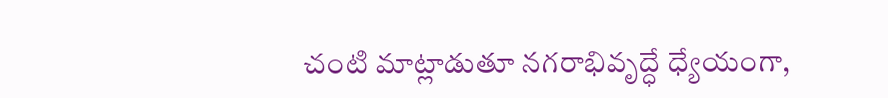చంటి మాట్లాడుతూ నగరాభివృద్ధే ధ్యేయంగా,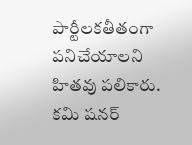పార్టీలకతీతంగా పనిచేయాలని హితవు పలికారు. కమి షనర్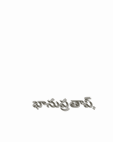భానుప్రతాప్,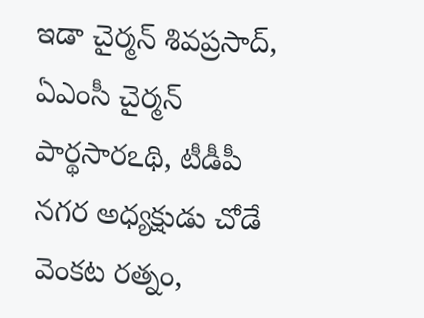ఇడా చైర్మన్ శివప్రసాద్, ఏఎంసీ చైర్మన్ పార్థసారఽథి, టీడీపీ నగర అధ్యక్షుడు చోడే వెంకట రత్నం,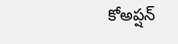కోఅప్షన్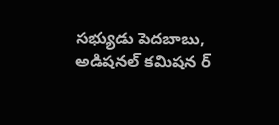సభ్యుడు పెదబాబు, అడిషనల్ కమిషన ర్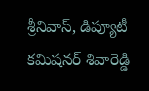శ్రీనివాస్, డిప్యూటీ కమిషనర్ శివారెడ్డి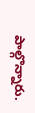పాల్గొన్నారు.